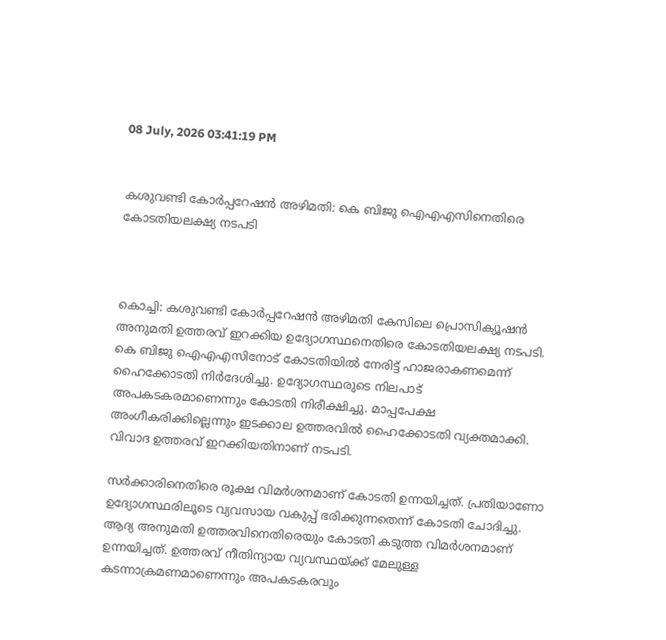08 July, 2026 03:41:19 PM


കശുവണ്ടി കോര്‍പ്പറേഷന്‍ അഴിമതി: കെ ബിജു ഐഎഎസിനെതിരെ കോടതിയലക്ഷ്യ നടപടി



കൊച്ചി: കശുവണ്ടി കോര്‍പ്പറേഷന്‍ അഴിമതി കേസിലെ പ്രൊസിക്യൂഷന്‍ അനുമതി ഉത്തരവ് ഇറക്കിയ ഉദ്യോഗസ്ഥനെതിരെ കോടതിയലക്ഷ്യ നടപടി. കെ ബിജു ഐഎഎസിനോട് കോടതിയില്‍ നേരിട്ട് ഹാജരാകണമെന്ന് ഹൈക്കോടതി നിര്‍ദേശിച്ചു. ഉദ്യോഗസ്ഥരുടെ നിലപാട് അപകടകരമാണെന്നും കോടതി നിരീക്ഷിച്ചു. മാപ്പപേക്ഷ അംഗീകരിക്കില്ലെന്നും ഇടക്കാല ഉത്തരവില്‍ ഹൈക്കോടതി വ്യക്തമാക്കി. വിവാദ ഉത്തരവ് ഇറക്കിയതിനാണ് നടപടി.

സര്‍ക്കാരിനെതിരെ രൂക്ഷ വിമര്‍ശനമാണ് കോടതി ഉന്നയിച്ചത്. പ്രതിയാണോ ഉദ്യോഗസ്ഥരിലൂടെ വ്യവസായ വകുപ്പ് ഭരിക്കുന്നതെന്ന് കോടതി ചോദിച്ചു. ആദ്യ അനുമതി ഉത്തരവിനെതിരെയും കോടതി കടുത്ത വിമര്‍ശനമാണ് ഉന്നയിച്ചത്. ഉത്തരവ് നീതിന്യായ വ്യവസ്ഥയ്ക്ക് മേലുള്ള കടന്നാക്രമണമാണെന്നും അപകടകരവും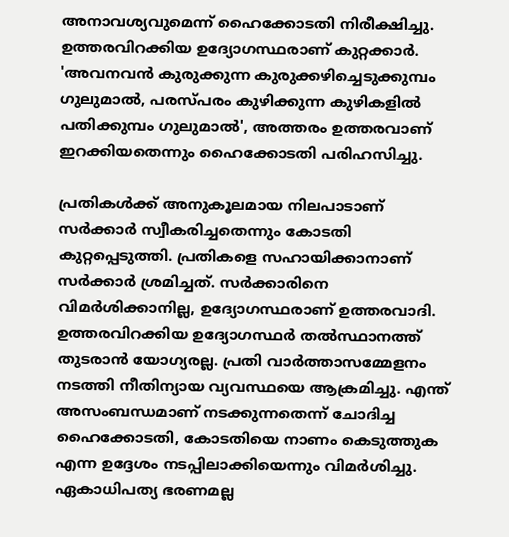അനാവശ്യവുമെന്ന് ഹൈക്കോടതി നിരീക്ഷിച്ചു. ഉത്തരവിറക്കിയ ഉദ്യോഗസ്ഥരാണ് കുറ്റക്കാര്‍. 'അവനവന്‍ കുരുക്കുന്ന കുരുക്കഴിച്ചെടുക്കുമ്പം ഗുലുമാല്‍, പരസ്പരം കുഴിക്കുന്ന കുഴികളില്‍ പതിക്കുമ്പം ഗുലുമാല്‍', അത്തരം ഉത്തരവാണ് ഇറക്കിയതെന്നും ഹൈക്കോടതി പരിഹസിച്ചു.

പ്രതികള്‍ക്ക് അനുകൂലമായ നിലപാടാണ് സര്‍ക്കാര്‍ സ്വീകരിച്ചതെന്നും കോടതി കുറ്റപ്പെടുത്തി. പ്രതികളെ സഹായിക്കാനാണ് സര്‍ക്കാര്‍ ശ്രമിച്ചത്. സര്‍ക്കാരിനെ വിമര്‍ശിക്കാനില്ല, ഉദ്യോഗസ്ഥരാണ് ഉത്തരവാദി. ഉത്തരവിറക്കിയ ഉദ്യോഗസ്ഥര്‍ തല്‍സ്ഥാനത്ത് തുടരാന്‍ യോഗ്യരല്ല. പ്രതി വാര്‍ത്താസമ്മേളനം നടത്തി നീതിന്യായ വ്യവസ്ഥയെ ആക്രമിച്ചു. എന്ത് അസംബന്ധമാണ് നടക്കുന്നതെന്ന് ചോദിച്ച ഹൈക്കോടതി, കോടതിയെ നാണം കെടുത്തുക എന്ന ഉദ്ദേശം നടപ്പിലാക്കിയെന്നും വിമര്‍ശിച്ചു. ഏകാധിപത്യ ഭരണമല്ല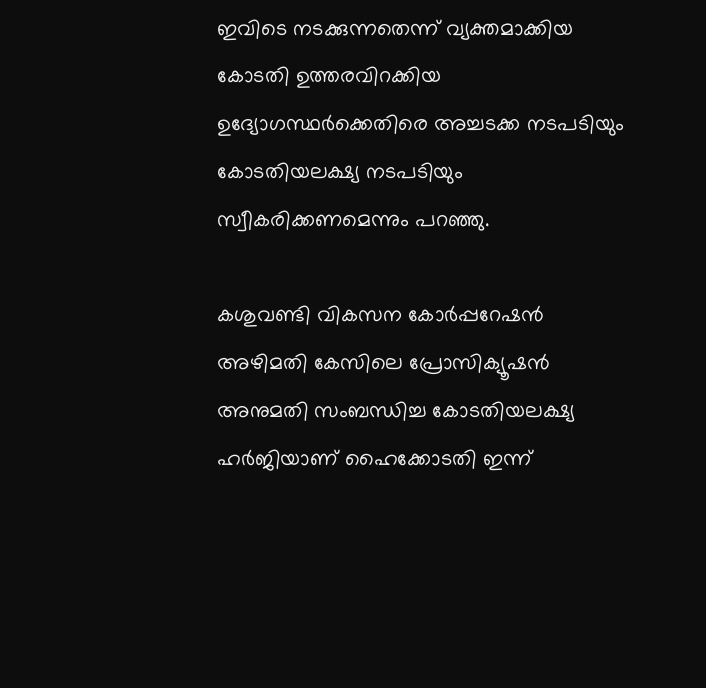ഇവിടെ നടക്കുന്നതെന്ന് വ്യക്തമാക്കിയ കോടതി ഉത്തരവിറക്കിയ ഉദ്യോഗസ്ഥര്‍ക്കെതിരെ അച്ചടക്ക നടപടിയും കോടതിയലക്ഷ്യ നടപടിയും സ്വീകരിക്കണമെന്നും പറഞ്ഞു.

കശുവണ്ടി വികസന കോര്‍പ്പറേഷന്‍ അഴിമതി കേസിലെ പ്രോസിക്യൂഷന്‍ അനുമതി സംബന്ധിച്ച കോടതിയലക്ഷ്യ ഹര്‍ജിയാണ് ഹൈക്കോടതി ഇന്ന്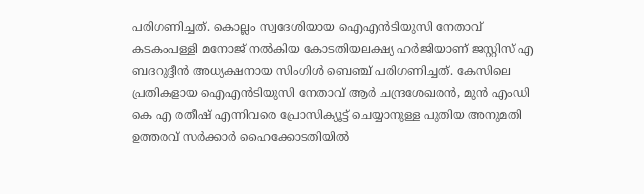പരിഗണിച്ചത്. കൊല്ലം സ്വദേശിയായ ഐഎന്‍ടിയുസി നേതാവ് കടകംപള്ളി മനോജ് നല്‍കിയ കോടതിയലക്ഷ്യ ഹര്‍ജിയാണ് ജസ്റ്റിസ് എ ബദറുദ്ദീന്‍ അധ്യക്ഷനായ സിംഗിള്‍ ബെഞ്ച് പരിഗണിച്ചത്. കേസിലെ പ്രതികളായ ഐഎന്‍ടിയുസി നേതാവ് ആര്‍ ചന്ദ്രശേഖരന്‍, മുന്‍ എംഡി കെ എ രതീഷ് എന്നിവരെ പ്രോസിക്യൂട്ട് ചെയ്യാനുള്ള പുതിയ അനുമതി ഉത്തരവ് സര്‍ക്കാര്‍ ഹൈക്കോടതിയില്‍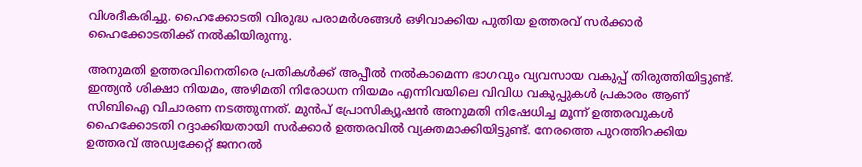വിശദീകരിച്ചു. ഹൈക്കോടതി വിരുദ്ധ പരാമര്‍ശങ്ങള്‍ ഒഴിവാക്കിയ പുതിയ ഉത്തരവ് സര്‍ക്കാര്‍ ഹൈക്കോടതിക്ക് നല്‍കിയിരുന്നു.

അനുമതി ഉത്തരവിനെതിരെ പ്രതികള്‍ക്ക് അപ്പീല്‍ നല്‍കാമെന്ന ഭാഗവും വ്യവസായ വകുപ്പ് തിരുത്തിയിട്ടുണ്ട്. ഇന്ത്യന്‍ ശിക്ഷാ നിയമം, അഴിമതി നിരോധന നിയമം എന്നിവയിലെ വിവിധ വകുപ്പുകള്‍ പ്രകാരം ആണ് സിബിഐ വിചാരണ നടത്തുന്നത്. മുന്‍പ് പ്രോസിക്യൂഷന്‍ അനുമതി നിഷേധിച്ച മൂന്ന് ഉത്തരവുകള്‍ ഹൈക്കോടതി റദ്ദാക്കിയതായി സര്‍ക്കാര്‍ ഉത്തരവില്‍ വ്യക്തമാക്കിയിട്ടുണ്ട്. നേരത്തെ പുറത്തിറക്കിയ ഉത്തരവ് അഡ്വക്കേറ്റ് ജനറല്‍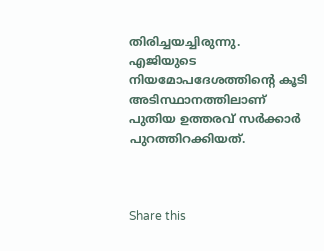തിരിച്ചയച്ചിരുന്നു. എജിയുടെ നിയമോപദേശത്തിന്റെ കൂടി അടിസ്ഥാനത്തിലാണ് പുതിയ ഉത്തരവ് സര്‍ക്കാര്‍ പുറത്തിറക്കിയത്.



Share this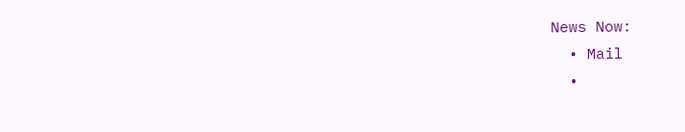News Now:
  • Mail
  •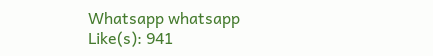Whatsapp whatsapp
Like(s): 941